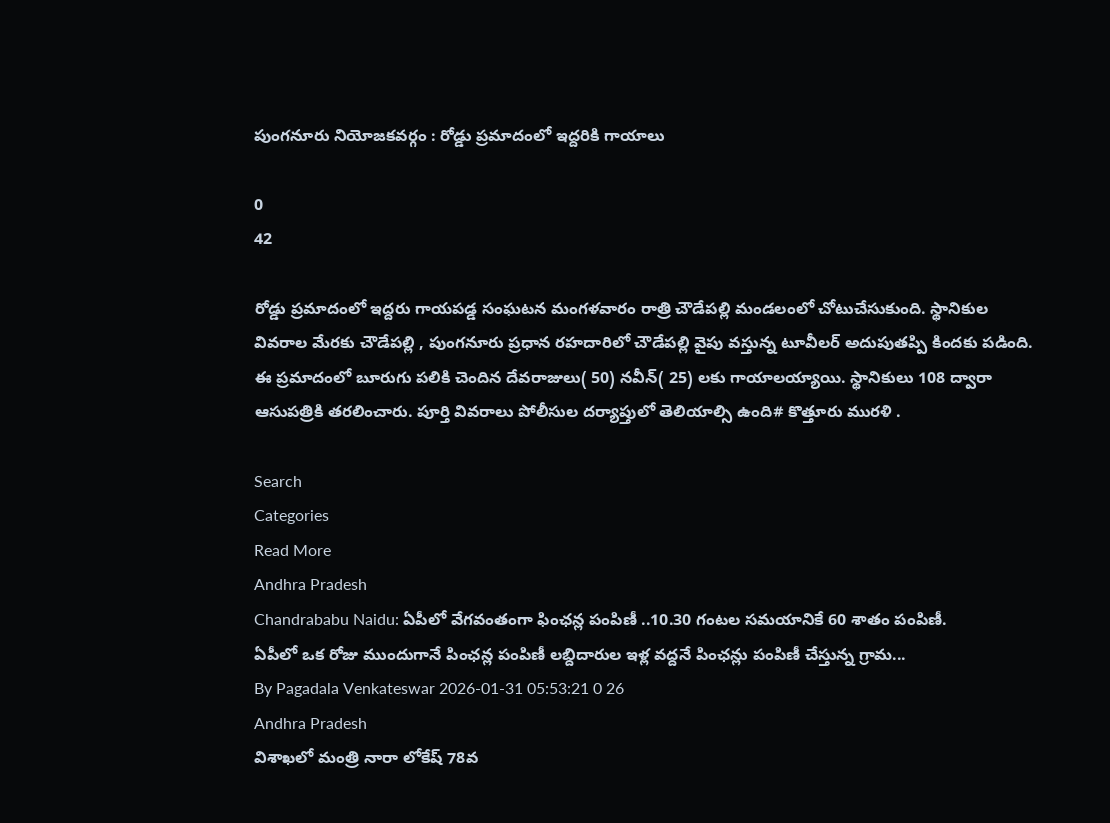పుంగనూరు నియోజకవర్గం : రోడ్డు ప్రమాదంలో ఇద్దరికి గాయాలు

0
42

రోడ్డు ప్రమాదంలో ఇద్దరు గాయపడ్డ సంఘటన మంగళవారం రాత్రి చౌడేపల్లి మండలంలో చోటుచేసుకుంది. స్థానికుల వివరాల మేరకు చౌడేపల్లి , పుంగనూరు ప్రధాన రహదారిలో చౌడేపల్లి వైపు వస్తున్న టూవీలర్ అదుపుతప్పి కిందకు పడింది. ఈ ప్రమాదంలో బూరుగు పలికి చెందిన దేవరాజులు( 50) నవీన్( 25) లకు గాయాలయ్యాయి. స్థానికులు 108 ద్వారా ఆసుపత్రికి తరలించారు. పూర్తి వివరాలు పోలీసుల దర్యాప్తులో తెలియాల్సి ఉంది# కొత్తూరు మురళి .

Search
Categories
Read More
Andhra Pradesh
Chandrababu Naidu: ఏపీలో వేగవంతంగా ఫింఛన్ల పంపిణీ ..10.30 గంటల సమయానికే 60 శాతం పంపిణీ.
ఏపీలో ఒక రోజు ముందుగానే పింఛన్ల పంపిణీ లబ్దిదారుల ఇళ్ల వద్దనే పింఛన్లు పంపిణీ చేస్తున్న గ్రామ...
By Pagadala Venkateswar 2026-01-31 05:53:21 0 26
Andhra Pradesh
విశాఖలో మంత్రి నారా లోకేష్ 78వ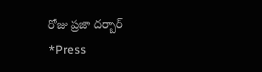రోజు ప్రజా దర్బార్
*Press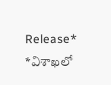Release*   *విశాఖలో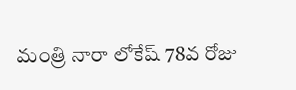మంత్రి నారా లోకేష్ 78వ రోజు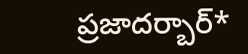ప్రజాదర్బార్*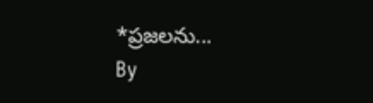*ప్రజలను...
By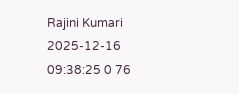Rajini Kumari 2025-12-16 09:38:25 0 76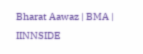Bharat Aawaz | BMA | IINNSIDE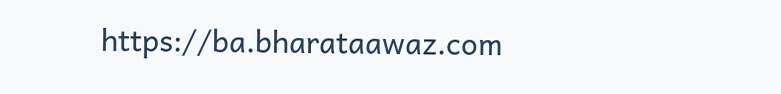https://ba.bharataawaz.com